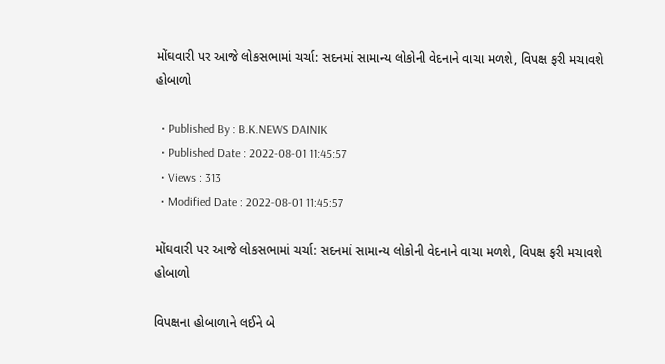મોંઘવારી પર આજે લોકસભામાં ચર્ચા: સદનમાં સામાન્ય લોકોની વેદનાને વાચા મળશે, વિપક્ષ ફરી મચાવશે હોબાળો

  • Published By : B.K.NEWS DAINIK
  • Published Date : 2022-08-01 11:45:57
  • Views : 313
  • Modified Date : 2022-08-01 11:45:57

મોંઘવારી પર આજે લોકસભામાં ચર્ચા: સદનમાં સામાન્ય લોકોની વેદનાને વાચા મળશે, વિપક્ષ ફરી મચાવશે હોબાળો

વિપક્ષના હોબાળાને લઈને બે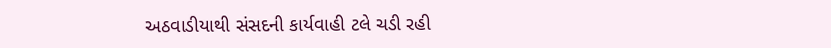અઠવાડીયાથી સંસદની કાર્યવાહી ટલે ચડી રહી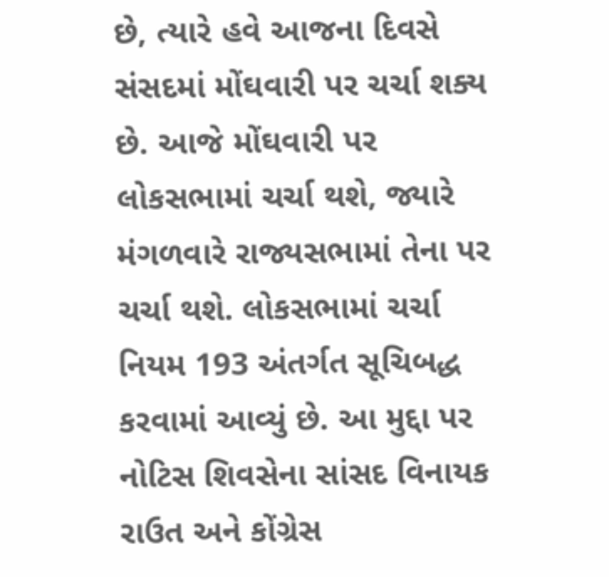છે, ત્યારે હવે આજના દિવસે સંસદમાં મોંઘવારી પર ચર્ચા શક્ય છે. આજે મોંઘવારી પર લોકસભામાં ચર્ચા થશે, જ્યારે મંગળવારે રાજ્યસભામાં તેના પર ચર્ચા થશે. લોકસભામાં ચર્ચા નિયમ 193 અંતર્ગત સૂચિબદ્ધ કરવામાં આવ્યું છે. આ મુદ્દા પર નોટિસ શિવસેના સાંસદ વિનાયક રાઉત અને કોંગ્રેસ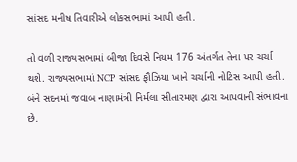સાંસદ મનીષ તિવારીએ લોકસભામાં આપી હતી.

તો વળી રાજ્યસભામાં બીજા દિવસે નિયમ 176 અંતર્ગત તેના પર ચર્ચા થશે. રાજ્યસભામાં NCP સાંસદ ફૌઝિયા ખાને ચર્ચાની નોટિસ આપી હતી. બંને સદનમાં જવાબ નાણામંત્રી નિર્મલા સીતારમણ દ્વારા આપવાની સંભાવના છે.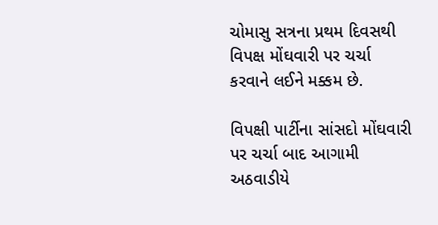ચોમાસુ સત્રના પ્રથમ દિવસથી વિપક્ષ મોંઘવારી પર ચર્ચા કરવાને લઈને મક્કમ છે.

વિપક્ષી પાર્ટીના સાંસદો મોંઘવારી પર ચર્ચા બાદ આગામી અઠવાડીયે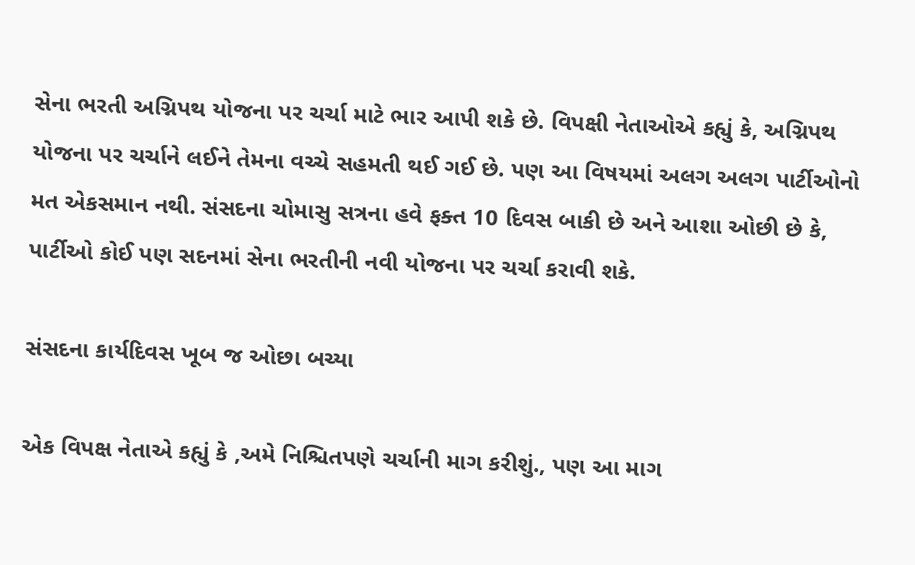સેના ભરતી અગ્નિપથ યોજના પર ચર્ચા માટે ભાર આપી શકે છે. વિપક્ષી નેતાઓએ કહ્યું કે, અગ્નિપથ યોજના પર ચર્ચાને લઈને તેમના વચ્ચે સહમતી થઈ ગઈ છે. પણ આ વિષયમાં અલગ અલગ પાર્ટીઓનો મત એકસમાન નથી. સંસદના ચોમાસુ સત્રના હવે ફક્ત 10 દિવસ બાકી છે અને આશા ઓછી છે કે, પાર્ટીઓ કોઈ પણ સદનમાં સેના ભરતીની નવી યોજના પર ચર્ચા કરાવી શકે.

સંસદના કાર્યદિવસ ખૂબ જ ઓછા બચ્યા

એક વિપક્ષ નેતાએ કહ્યું કે ,અમે નિશ્ચિતપણે ચર્ચાની માગ કરીશું., પણ આ માગ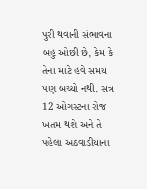પુરી થવાની સંભાવના બહુ ઓછી છે, કેમ કે તેના માટે હવે સમય પણ બચ્યો નથી. સત્ર 12 ઓગસ્ટના રોજ ખતમ થશે અને તે પહેલા અઠવાડીયાના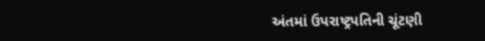અંતમાં ઉપરાષ્ટ્રપતિની ચૂંટણી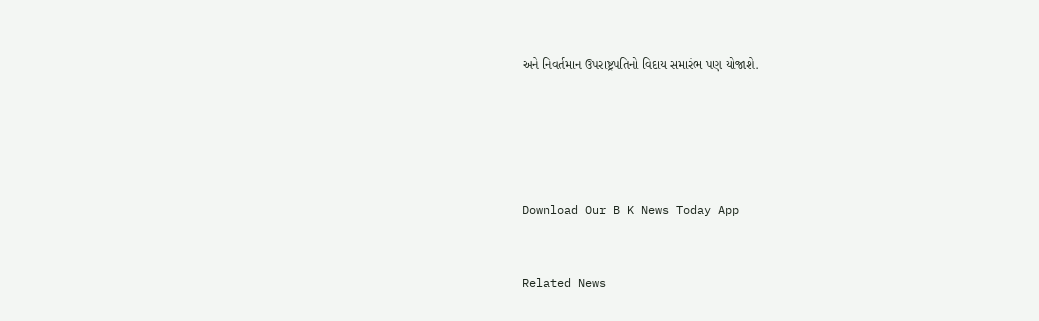અને નિવર્તમાન ઉપરાષ્ટ્રપતિનો વિદાય સમારંભ પણ યોજાશે.







Download Our B K News Today App



Related News